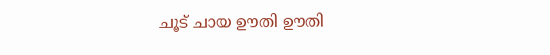ചൂട് ചായ ഊതി ഊതി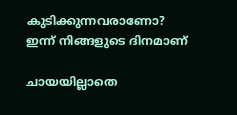കുടിക്കുന്നവരാണോ? ഇന്ന് നിങ്ങളുടെ ദിനമാണ്

ചായയില്ലാതെ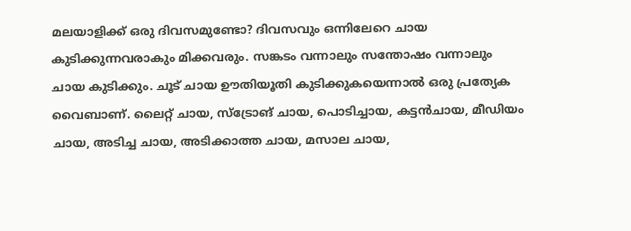മലയാളിക്ക് ഒരു ദിവസമുണ്ടോ? ദിവസവും ഒന്നിലേറെ ചായ കുടിക്കുന്നവരാകും മിക്കവരും. സങ്കടം വന്നാലും സന്തോഷം വന്നാലും ചായ കുടിക്കും. ചൂട് ചായ ഊതിയൂതി കുടിക്കുകയെന്നാല്‍ ഒരു പ്രത്യേക വൈബാണ്. ലൈറ്റ് ചായ, സ്‌ട്രോങ് ചായ, പൊടിച്ചായ, കട്ടന്‍ചായ, മീഡിയം ചായ, അടിച്ച ചായ, അടിക്കാത്ത ചായ, മസാല ചായ,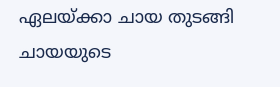ഏലയ്ക്കാ ചായ തുടങ്ങി ചായയുടെ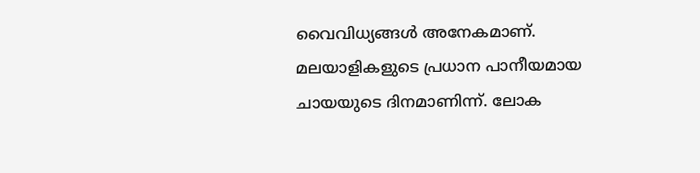വൈവിധ്യങ്ങള്‍ അനേകമാണ്. മലയാളികളുടെ പ്രധാന പാനീയമായ ചായയുടെ ദിനമാണിന്ന്. ലോക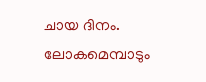ചായ ദിനം. ലോകമെമ്പാടും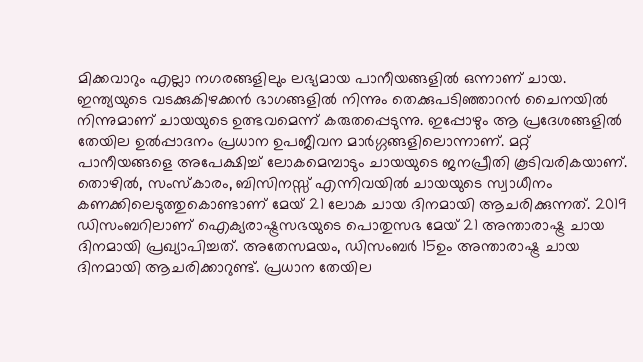മിക്കവാറും എല്ലാ നഗരങ്ങളിലും ലഭ്യമായ പാനീയങ്ങളില്‍ ഒന്നാണ് ചായ. ഇന്ത്യയുടെ വടക്കുകിഴക്കന്‍ ഭാഗങ്ങളില്‍ നിന്നും തെക്കുപടിഞ്ഞാറന്‍ ചൈനയില്‍ നിന്നുമാണ് ചായയുടെ ഉത്ഭവമെന്ന് കരുതപ്പെടുന്നു. ഇപ്പോഴും ആ പ്രദേശങ്ങളില്‍ തേയില ഉല്‍പ്പാദനം പ്രധാന ഉപജീവന മാര്‍ഗ്ഗങ്ങളിലൊന്നാണ്. മറ്റ് പാനീയങ്ങളെ അപേക്ഷിച്ച് ലോകമെമ്പാടും ചായയുടെ ജനപ്രീതി കൂടിവരികയാണ്. തൊഴില്‍, സംസ്‌കാരം, ബിസിനസ്സ് എന്നിവയില്‍ ചായയുടെ സ്വാധീനം കണക്കിലെടുത്തുകൊണ്ടാണ് മേയ് 21 ലോക ചായ ദിനമായി ആചരിക്കുന്നത്. 2019 ഡിസംബറിലാണ് ഐക്യരാഷ്ട്രസഭയുടെ പൊതുസഭ മേയ് 21 അന്താരാഷ്ട്ര ചായ ദിനമായി പ്രഖ്യാപിച്ചത്. അതേസമയം, ഡിസംബര്‍ 15ഉം അന്താരാഷ്ട്ര ചായ ദിനമായി ആചരിക്കാറുണ്ട്. പ്രധാന തേയില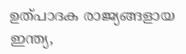ഉത്പാദക രാജ്യങ്ങളായ ഇന്ത്യ,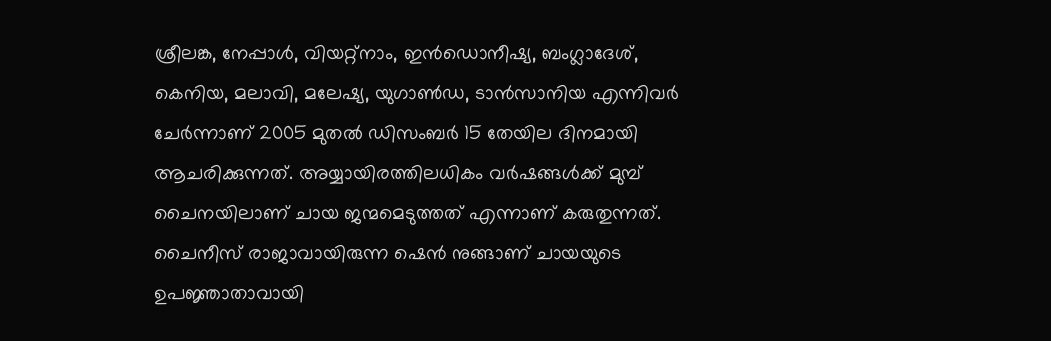ശ്രീലങ്ക, നേപ്പാള്‍, വിയറ്റ്നാം, ഇന്‍ഡൊനീഷ്യ, ബംഗ്ലാദേശ്, കെനിയ, മലാവി, മലേഷ്യ, യുഗാണ്‍ഡ, ടാന്‍സാനിയ എന്നിവര്‍ ചേര്‍ന്നാണ് 2005 മുതല്‍ ഡിസംബര്‍ 15 തേയില ദിനമായി ആചരിക്കുന്നത്. അയ്യായിരത്തിലധികം വര്‍ഷങ്ങള്‍ക്ക് മുമ്പ് ചൈനയിലാണ് ചായ ജന്മമെടുത്തത് എന്നാണ് കരുതുന്നത്. ചൈനീസ് രാജാവായിരുന്ന ഷെന്‍ നുങ്ങാണ് ചായയുടെ ഉപജ്ഞാതാവായി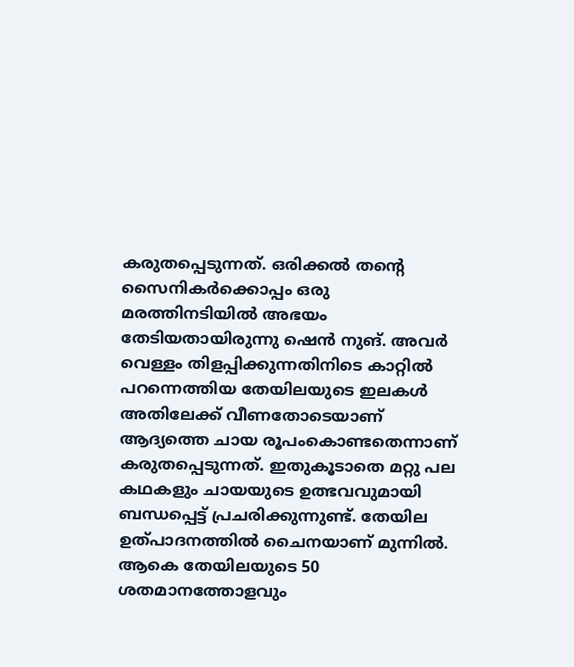കരുതപ്പെടുന്നത്. ഒരിക്കല്‍ തന്റെ സൈനികര്‍ക്കൊപ്പം ഒരു മരത്തിനടിയില്‍ അഭയം തേടിയതായിരുന്നു ഷെന്‍ നുങ്. അവര്‍ വെള്ളം തിളപ്പിക്കുന്നതിനിടെ കാറ്റില്‍ പറന്നെത്തിയ തേയിലയുടെ ഇലകള്‍ അതിലേക്ക് വീണതോടെയാണ് ആദ്യത്തെ ചായ രൂപംകൊണ്ടതെന്നാണ് കരുതപ്പെടുന്നത്. ഇതുകൂടാതെ മറ്റു പല കഥകളും ചായയുടെ ഉത്ഭവവുമായി ബന്ധപ്പെട്ട് പ്രചരിക്കുന്നുണ്ട്. തേയില ഉത്പാദനത്തില്‍ ചൈനയാണ് മുന്നില്‍. ആകെ തേയിലയുടെ 50 ശതമാനത്തോളവും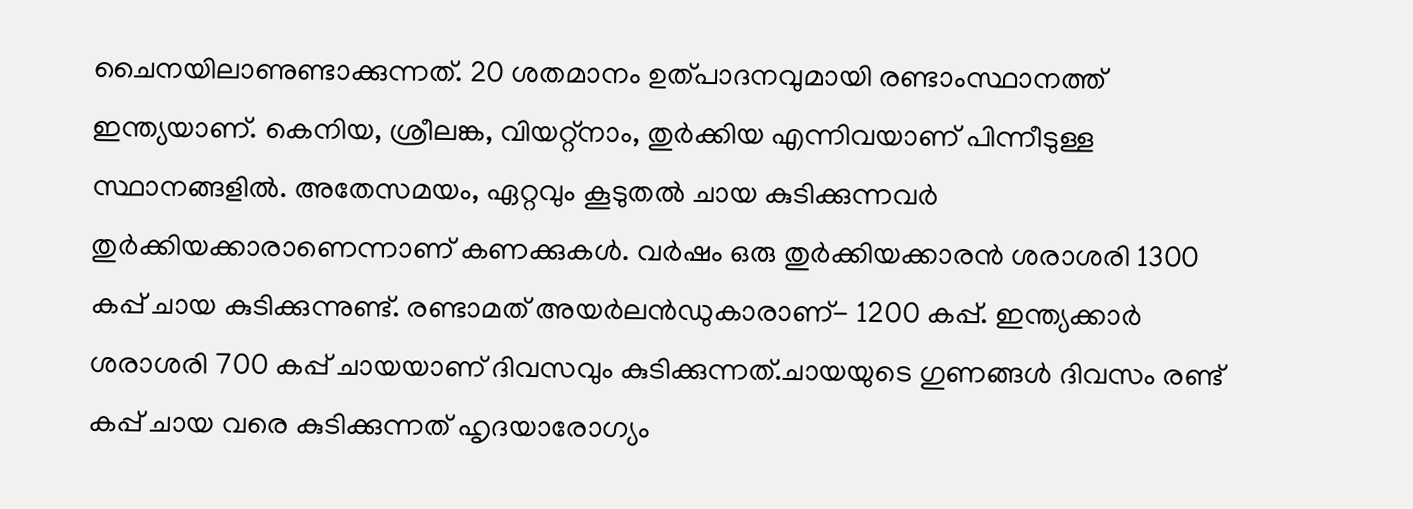ചൈനയിലാണുണ്ടാക്കുന്നത്. 20 ശതമാനം ഉത്പാദനവുമായി രണ്ടാംസ്ഥാനത്ത് ഇന്ത്യയാണ്. കെനിയ, ശ്രീലങ്ക, വിയറ്റ്‌നാം, തുര്‍ക്കിയ എന്നിവയാണ് പിന്നീടുള്ള സ്ഥാനങ്ങളില്‍. അതേസമയം, ഏറ്റവും കൂടുതല്‍ ചായ കുടിക്കുന്നവര്‍ തുര്‍ക്കിയക്കാരാണെന്നാണ് കണക്കുകള്‍. വര്‍ഷം ഒരു തുര്‍ക്കിയക്കാരന്‍ ശരാശരി 1300 കപ്പ് ചായ കുടിക്കുന്നുണ്ട്. രണ്ടാമത് അയര്‍ലന്‍ഡുകാരാണ്- 1200 കപ്പ്. ഇന്ത്യക്കാര്‍ ശരാശരി 700 കപ്പ് ചായയാണ് ദിവസവും കുടിക്കുന്നത്.ചായയുടെ ഗുണങ്ങള്‍ ദിവസം രണ്ട് കപ്പ് ചായ വരെ കുടിക്കുന്നത് ഹൃദയാരോഗ്യം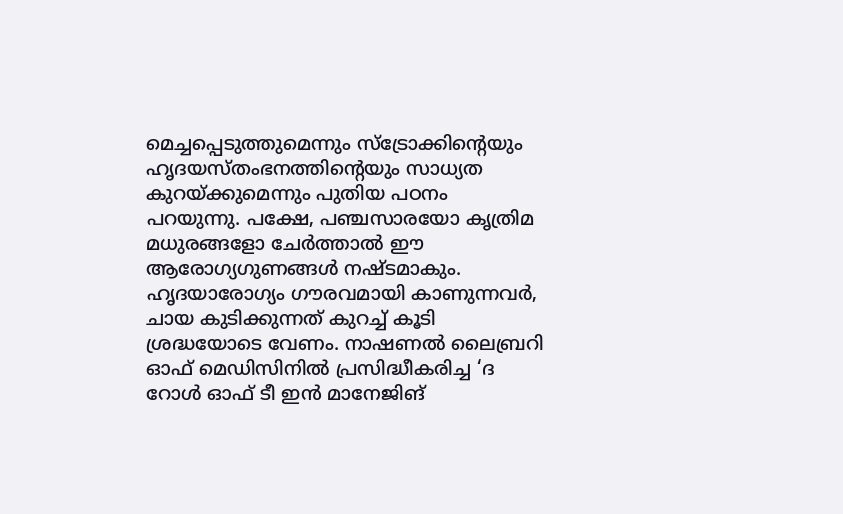മെച്ചപ്പെടുത്തുമെന്നും സ്‌ട്രോക്കിന്റെയും ഹൃദയസ്തംഭനത്തിന്റെയും സാധ്യത കുറയ്ക്കുമെന്നും പുതിയ പഠനം പറയുന്നു. പക്ഷേ, പഞ്ചസാരയോ കൃത്രിമ മധുരങ്ങളോ ചേര്‍ത്താല്‍ ഈ ആരോഗ്യഗുണങ്ങള്‍ നഷ്ടമാകും. ഹൃദയാരോഗ്യം ഗൗരവമായി കാണുന്നവര്‍, ചായ കുടിക്കുന്നത് കുറച്ച് കൂടി ശ്രദ്ധയോടെ വേണം. നാഷണല്‍ ലൈബ്രറി ഓഫ് മെഡിസിനില്‍ പ്രസിദ്ധീകരിച്ച ‘ദ റോള്‍ ഓഫ് ടീ ഇന്‍ മാനേജിങ്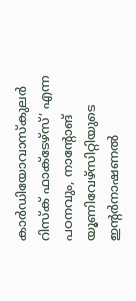കാര്‍ഡിയോവാസ്‌കുലര്‍ റിസ്‌ക് ഫാക്ടേഴ്‌സ്’ എന്ന പഠനവും, നാന്റോങ് യൂണിവേഴ്‌സിറ്റിയുടെ ഇന്റര്‍നാഷണല്‍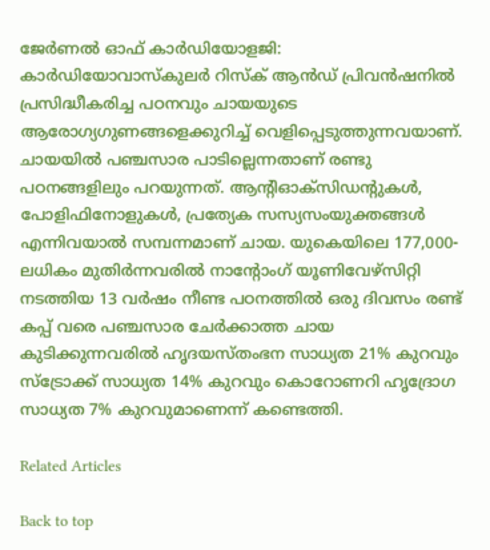ജേര്‍ണല്‍ ഓഫ് കാര്‍ഡിയോളജി: കാര്‍ഡിയോവാസ്‌കുലര്‍ റിസ്‌ക് ആന്‍ഡ് പ്രിവന്‍ഷനില്‍ പ്രസിദ്ധീകരിച്ച പഠനവും ചായയുടെ ആരോഗ്യഗുണങ്ങളെക്കുറിച്ച് വെളിപ്പെടുത്തുന്നവയാണ്. ചായയില്‍ പഞ്ചസാര പാടില്ലെന്നതാണ് രണ്ടു പഠനങ്ങളിലും പറയുന്നത്. ആന്റിഓക്‌സിഡന്റുകള്‍, പോളിഫിനോളുകള്‍, പ്രത്യേക സസ്യസംയുക്തങ്ങള്‍ എന്നിവയാല്‍ സമ്പന്നമാണ് ചായ. യുകെയിലെ 177,000-ലധികം മുതിര്‍ന്നവരില്‍ നാന്റോംഗ് യൂണിവേഴ്‌സിറ്റി നടത്തിയ 13 വര്‍ഷം നീണ്ട പഠനത്തില്‍ ഒരു ദിവസം രണ്ട് കപ്പ് വരെ പഞ്ചസാര ചേര്‍ക്കാത്ത ചായ കുടിക്കുന്നവരില്‍ ഹൃദയസ്തംഭന സാധ്യത 21% കുറവും സ്‌ട്രോക്ക് സാധ്യത 14% കുറവും കൊറോണറി ഹൃദ്രോഗ സാധ്യത 7% കുറവുമാണെന്ന് കണ്ടെത്തി.

Related Articles

Back to top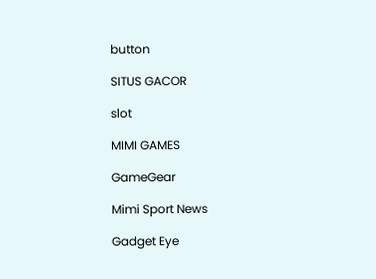button

SITUS GACOR

slot

MIMI GAMES

GameGear

Mimi Sport News

Gadget Eye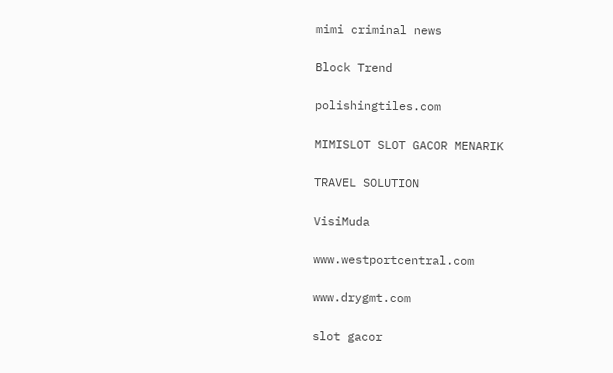mimi criminal news

Block Trend

polishingtiles.com

MIMISLOT SLOT GACOR MENARIK

TRAVEL SOLUTION

VisiMuda

www.westportcentral.com

www.drygmt.com

slot gacor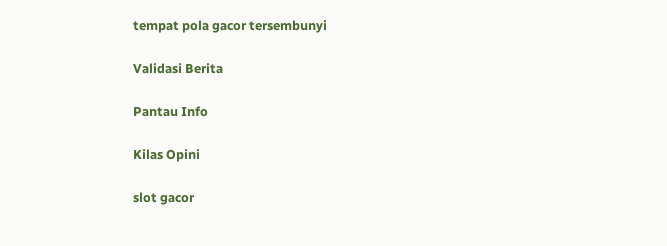tempat pola gacor tersembunyi

Validasi Berita

Pantau Info

Kilas Opini

slot gacor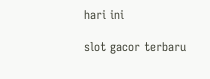hari ini

slot gacor terbaru